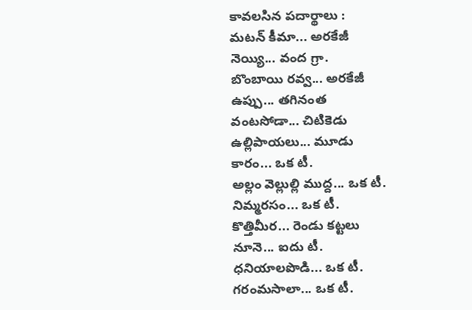కావలసిన పదార్థాలు :
మటన్ కీమా... అరకేజీ
నెయ్యి... వంద గ్రా.
బొంబాయి రవ్వ... అరకేజీ
ఉప్పు... తగినంత
వంటసోడా... చిటికెడు
ఉల్లిపాయలు... మూడు
కారం... ఒక టీ.
అల్లం వెల్లుల్లి ముద్ద... ఒక టీ.
నిమ్మరసం... ఒక టీ.
కొత్తిమీర... రెండు కట్టలు
నూనె... ఐదు టీ.
ధనియాలపొడి... ఒక టీ.
గరంమసాలా... ఒక టీ.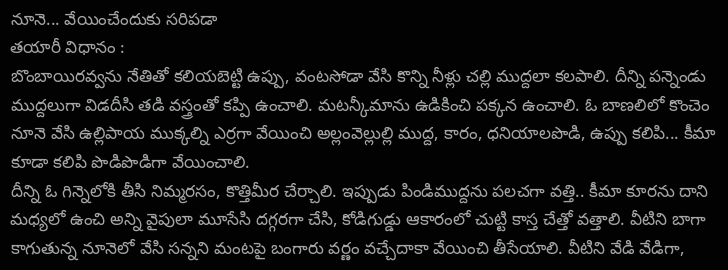నూనె... వేయించేందుకు సరిపడా
తయారీ విధానం :
బొంబాయిరవ్వను నేతితో కలియబెట్టి ఉప్పు, వంటసోడా వేసి కొన్ని నీళ్లు చల్లి ముద్దలా కలపాలి. దీన్ని పన్నెండు ముద్దలుగా విడదీసి తడి వస్త్రంతో కప్పి ఉంచాలి. మటన్కీమాను ఉడికించి పక్కన ఉంచాలి. ఓ బాణలిలో కొంచెం నూనె వేసి ఉల్లిపాయ ముక్కల్ని ఎర్రగా వేయించి అల్లంవెల్లుల్లి ముద్ద, కారం, ధనియాలపొడి, ఉప్పు కలిపి... కీమా కూడా కలిపి పొడిపొడిగా వేయించాలి.
దీన్ని ఓ గిన్నెలోకి తీసి నిమ్మరసం, కొత్తిమీర చేర్చాలి. ఇప్పుడు పిండిముద్దను పలచగా వత్తి.. కీమా కూరను దాని మధ్యలో ఉంచి అన్ని వైపులా మూసేసి దగ్గరగా చేసి, కోడిగుడ్డు ఆకారంలో చుట్టి కాస్త చేత్తో వత్తాలి. వీటిని బాగా కాగుతున్న నూనెలో వేసి సన్నని మంటపై బంగారు వర్ణం వచ్చేదాకా వేయించి తీసేయాలి. వీటిని వేడి వేడిగా,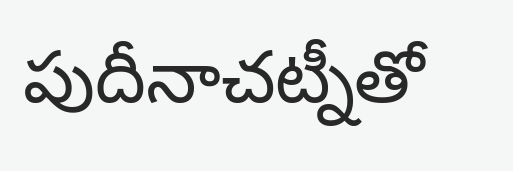పుదీనాచట్నీతో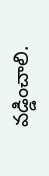వడ్డించాలి.